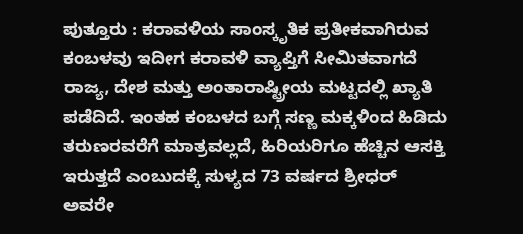ಪುತ್ತೂರು : ಕರಾವಳಿಯ ಸಾಂಸ್ಕೃತಿಕ ಪ್ರತೀಕವಾಗಿರುವ ಕಂಬಳವು ಇದೀಗ ಕರಾವಳಿ ವ್ಯಾಪ್ತಿಗೆ ಸೀಮಿತವಾಗದೆ ರಾಜ್ಯ, ದೇಶ ಮತ್ತು ಅಂತಾರಾಷ್ಟ್ರೀಯ ಮಟ್ಟದಲ್ಲಿ ಖ್ಯಾತಿ ಪಡೆದಿದೆ. ಇಂತಹ ಕಂಬಳದ ಬಗ್ಗೆ ಸಣ್ಣ ಮಕ್ಕಳಿಂದ ಹಿಡಿದು ತರುಣರವರೆಗೆ ಮಾತ್ರವಲ್ಲದೆ, ಹಿರಿಯರಿಗೂ ಹೆಚ್ಚಿನ ಆಸಕ್ತಿ ಇರುತ್ತದೆ ಎಂಬುದಕ್ಕೆ ಸುಳ್ಯದ 73 ವರ್ಷದ ಶ್ರೀಧರ್ ಅವರೇ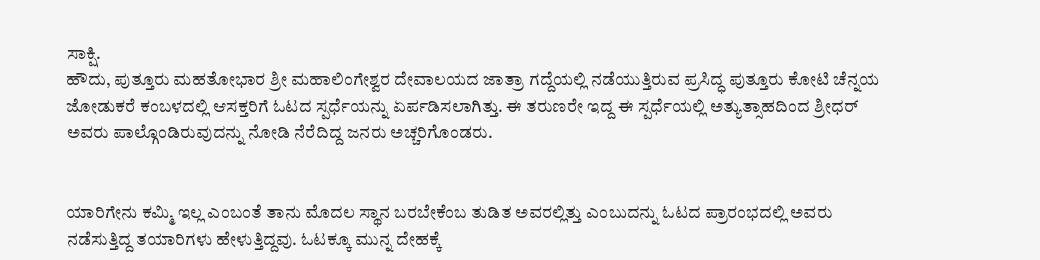ಸಾಕ್ಷಿ.
ಹೌದು, ಪುತ್ತೂರು ಮಹತೋಭಾರ ಶ್ರೀ ಮಹಾಲಿಂಗೇಶ್ವರ ದೇವಾಲಯದ ಜಾತ್ರಾ ಗದ್ದೆಯಲ್ಲಿ ನಡೆಯುತ್ತಿರುವ ಪ್ರಸಿದ್ಧ ಪುತ್ತೂರು ಕೋಟಿ ಚೆನ್ನಯ ಜೋಡುಕರೆ ಕಂಬಳದಲ್ಲಿ ಆಸಕ್ತರಿಗೆ ಓಟದ ಸ್ಪರ್ಧೆಯನ್ನು ಏರ್ಪಡಿಸಲಾಗಿತ್ತು. ಈ ತರುಣರೇ ಇದ್ದ ಈ ಸ್ಪರ್ಧೆಯಲ್ಲಿ ಅತ್ಯುತ್ಸಾಹದಿಂದ ಶ್ರೀಧರ್ ಅವರು ಪಾಲ್ಗೊಂಡಿರುವುದನ್ನು ನೋಡಿ ನೆರೆದಿದ್ದ ಜನರು ಅಚ್ಚರಿಗೊಂಡರು.


ಯಾರಿಗೇನು ಕಮ್ಮಿ ಇಲ್ಲ ಎಂಬಂತೆ ತಾನು ಮೊದಲ ಸ್ಥಾನ ಬರಬೇಕೆಂಬ ತುಡಿತ ಅವರಲ್ಲಿತ್ತು ಎಂಬುದನ್ನು ಓಟದ ಪ್ರಾರಂಭದಲ್ಲಿ ಅವರು ನಡೆಸುತ್ತಿದ್ದ ತಯಾರಿಗಳು ಹೇಳುತ್ತಿದ್ದವು. ಓಟಕ್ಕೂ ಮುನ್ನ ದೇಹಕ್ಕೆ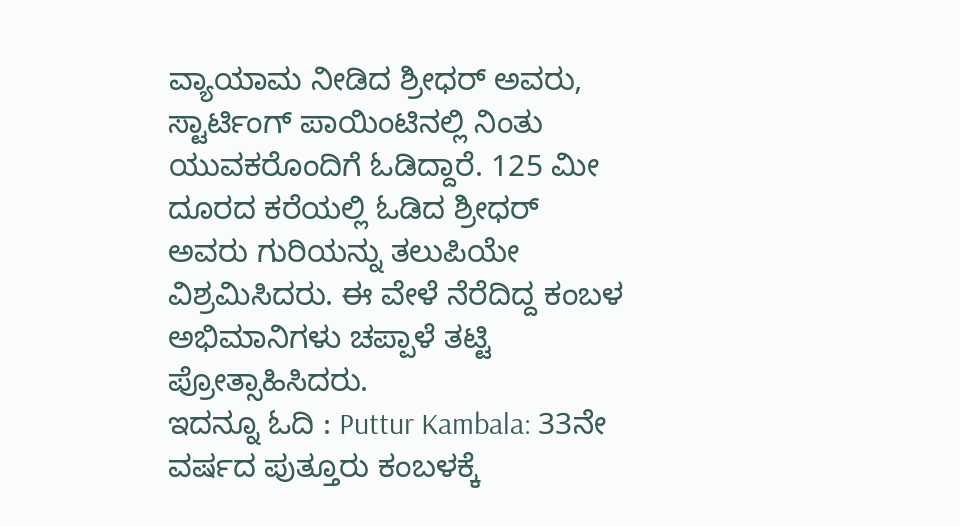ವ್ಯಾಯಾಮ ನೀಡಿದ ಶ್ರೀಧರ್ ಅವರು, ಸ್ಟಾರ್ಟಿಂಗ್ ಪಾಯಿಂಟಿನಲ್ಲಿ ನಿಂತು ಯುವಕರೊಂದಿಗೆ ಓಡಿದ್ದಾರೆ. 125 ಮೀ ದೂರದ ಕರೆಯಲ್ಲಿ ಓಡಿದ ಶ್ರೀಧರ್ ಅವರು ಗುರಿಯನ್ನು ತಲುಪಿಯೇ ವಿಶ್ರಮಿಸಿದರು. ಈ ವೇಳೆ ನೆರೆದಿದ್ದ ಕಂಬಳ ಅಭಿಮಾನಿಗಳು ಚಪ್ಪಾಳೆ ತಟ್ಟಿ ಪ್ರೋತ್ಸಾಹಿಸಿದರು.
ಇದನ್ನೂ ಓದಿ : Puttur Kambala: 33ನೇ ವರ್ಷದ ಪುತ್ತೂರು ಕಂಬಳಕ್ಕೆ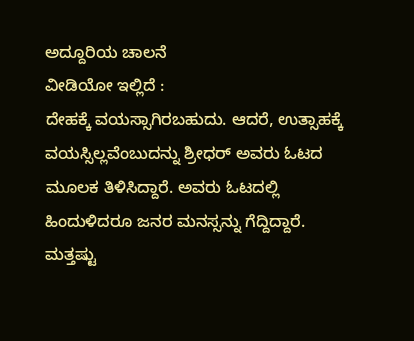ಅದ್ದೂರಿಯ ಚಾಲನೆ
ವೀಡಿಯೋ ಇಲ್ಲಿದೆ :
ದೇಹಕ್ಕೆ ವಯಸ್ಸಾಗಿರಬಹುದು. ಆದರೆ, ಉತ್ಸಾಹಕ್ಕೆ ವಯಸ್ಸಿಲ್ಲವೆಂಬುದನ್ನು ಶ್ರೀಧರ್ ಅವರು ಓಟದ ಮೂಲಕ ತಿಳಿಸಿದ್ದಾರೆ. ಅವರು ಓಟದಲ್ಲಿ ಹಿಂದುಳಿದರೂ ಜನರ ಮನಸ್ಸನ್ನು ಗೆದ್ದಿದ್ದಾರೆ.
ಮತ್ತಷ್ಟು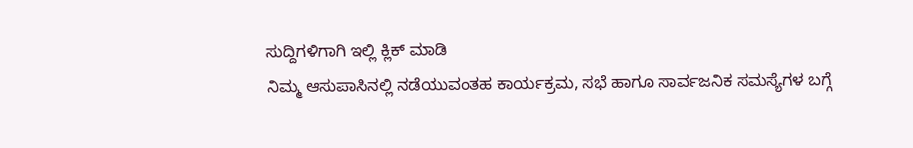ಸುದ್ದಿಗಳಿಗಾಗಿ ಇಲ್ಲಿ ಕ್ಲಿಕ್ ಮಾಡಿ
ನಿಮ್ಮ ಆಸುಪಾಸಿನಲ್ಲಿ ನಡೆಯುವಂತಹ ಕಾರ್ಯಕ್ರಮ, ಸಭೆ ಹಾಗೂ ಸಾರ್ವಜನಿಕ ಸಮಸ್ಯೆಗಳ ಬಗ್ಗೆ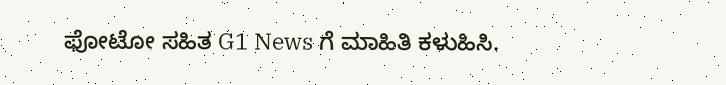ಫೋಟೋ ಸಹಿತ G1 News ಗೆ ಮಾಹಿತಿ ಕಳುಹಿಸಿ.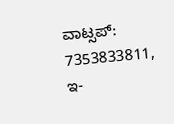ವಾಟ್ಸಪ್: 7353833811, ಇ-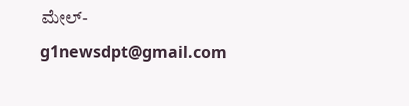ಮೇಲ್- g1newsdpt@gmail.com